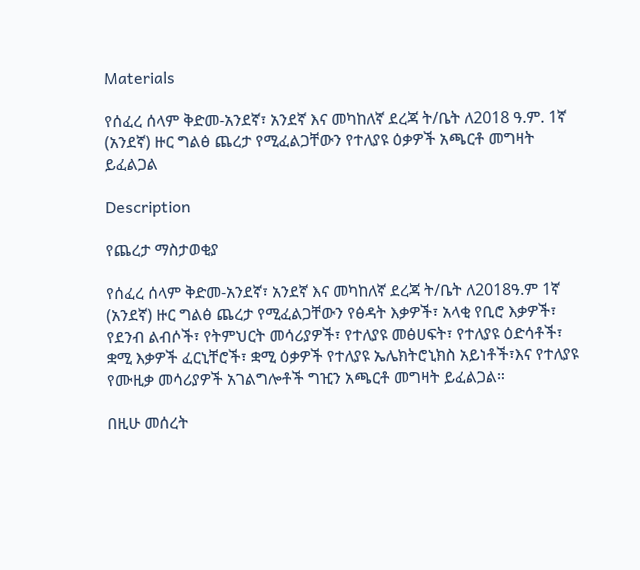Materials

የሰፈረ ሰላም ቅድመ-አንደኛ፣ አንደኛ እና መካከለኛ ደረጃ ት/ቤት ለ2018 ዓ.ም. 1ኛ (አንደኛ) ዙር ግልፅ ጨረታ የሚፈልጋቸውን የተለያዩ ዕቃዎች አጫርቶ መግዛት ይፈልጋል

Description

የጨረታ ማስታወቂያ

የሰፈረ ሰላም ቅድመ-አንደኛ፣ አንደኛ እና መካከለኛ ደረጃ ት/ቤት ለ2018ዓ.ም 1ኛ (አንደኛ) ዙር ግልፅ ጨረታ የሚፈልጋቸውን የፅዳት እቃዎች፣ አላቂ የቢሮ እቃዎች፣ የደንብ ልብሶች፣ የትምህርት መሳሪያዎች፣ የተለያዩ መፅሀፍት፣ የተለያዩ ዕድሳቶች፣ ቋሚ እቃዎች ፈርኒቸሮች፣ ቋሚ ዕቃዎች የተለያዩ ኤሌክትሮኒክስ አይነቶች፣እና የተለያዩ የሙዚቃ መሳሪያዎች አገልግሎቶች ግዢን አጫርቶ መግዛት ይፈልጋል።

በዚሁ መሰረት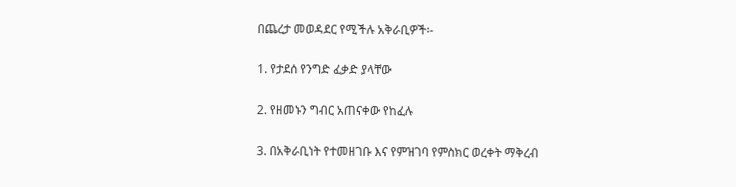በጨረታ መወዳደር የሚችሉ አቅራቢዎች፡-

1. የታደሰ የንግድ ፈቃድ ያላቸው

2. የዘመኑን ግብር አጠናቀው የከፈሉ

3. በአቅራቢነት የተመዘገቡ እና የምዝገባ የምስክር ወረቀት ማቅረብ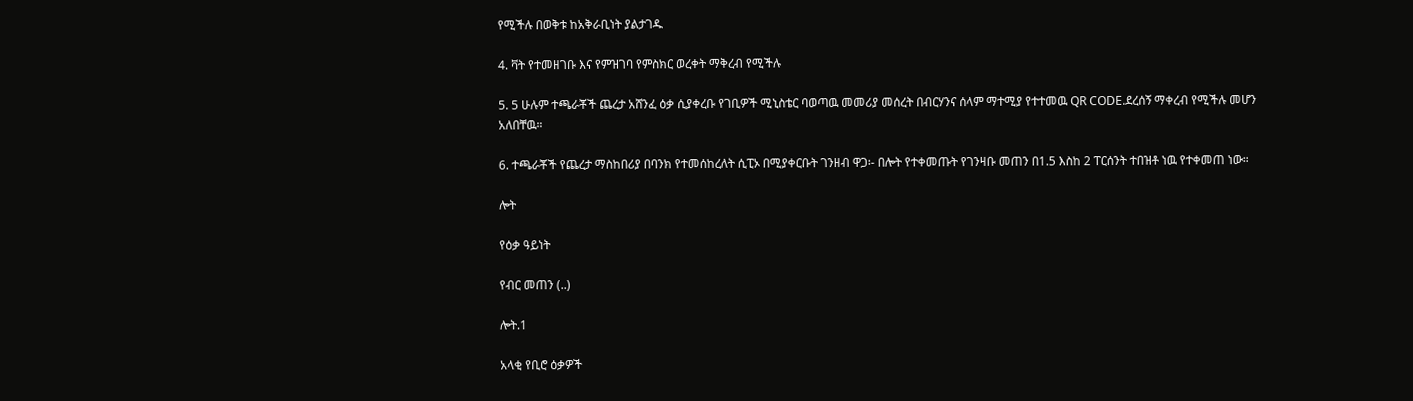የሚችሉ በወቅቱ ከአቅራቢነት ያልታገዱ

4. ቫት የተመዘገቡ እና የምዝገባ የምስክር ወረቀት ማቅረብ የሚችሉ

5. 5 ሁሉም ተጫራቾች ጨረታ አሸንፈ ዕቃ ሲያቀረቡ የገቢዎች ሚኒስቴር ባወጣዉ መመሪያ መሰረት በብርሃንና ሰላም ማተሚያ የተተመዉ QR CODE.ደረሰኝ ማቀረብ የሚችሉ መሆን አለበቸዉ።

6. ተጫራቾች የጨረታ ማስከበሪያ በባንክ የተመሰከረለት ሲፒኦ በሚያቀርቡት ገንዘብ ዋጋ፡- በሎት የተቀመጡት የገንዛቡ መጠን በ1.5 እስከ 2 ፐርሰንት ተበዝቶ ነዉ የተቀመጠ ነው።

ሎት

የዕቃ ዓይነት

የብር መጠን (..)

ሎት.1

አላቂ የቢሮ ዕቃዎች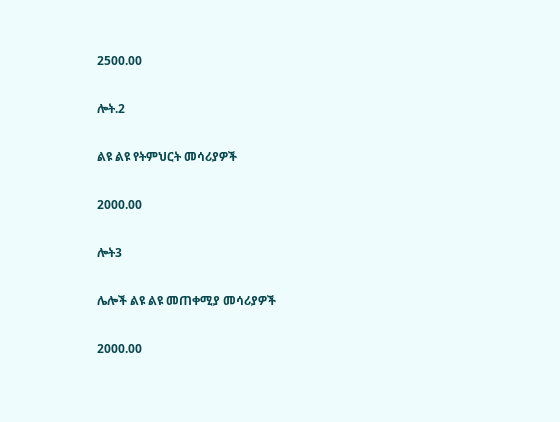2500.00

ሎት.2

ልዩ ልዩ የትምህርት መሳሪያዎች

2000.00

ሎት3

ሌሎች ልዩ ልዩ መጠቀሚያ መሳሪያዎች

2000.00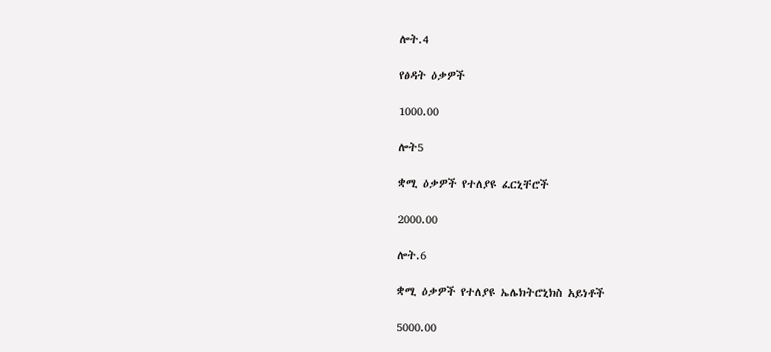ሎት.4

የፅዳት ዕቃዎች

1000.00

ሎት5

ቋሚ ዕቃዎች የተለያዩ ፈርኒቸሮች

2000.00

ሎት.6

ቋሚ ዕቃዎች የተለያዩ ኤሌክትሮኒክስ አይነቶች

5000.00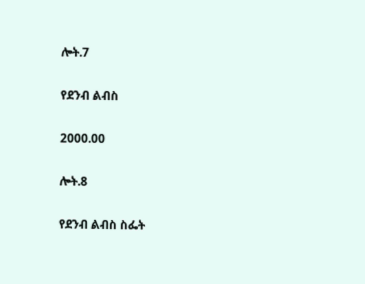ሎት.7

የደንብ ልብስ

2000.00

ሎት.8

የደንብ ልብስ ስፌት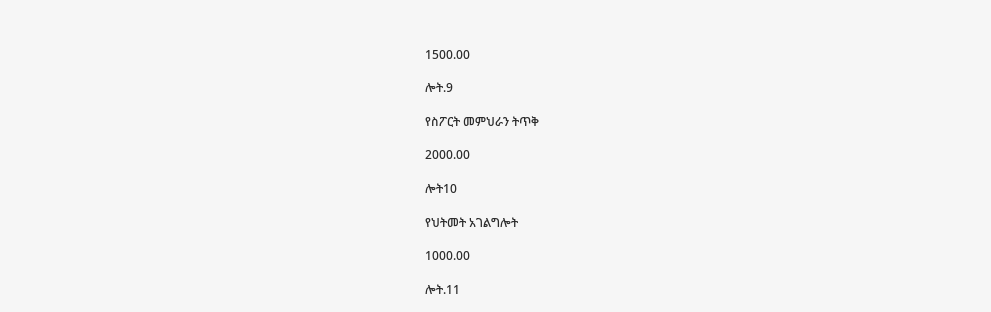1500.00

ሎት.9

የስፖርት መምህራን ትጥቅ

2000.00

ሎት10

የህትመት አገልግሎት

1000.00

ሎት.11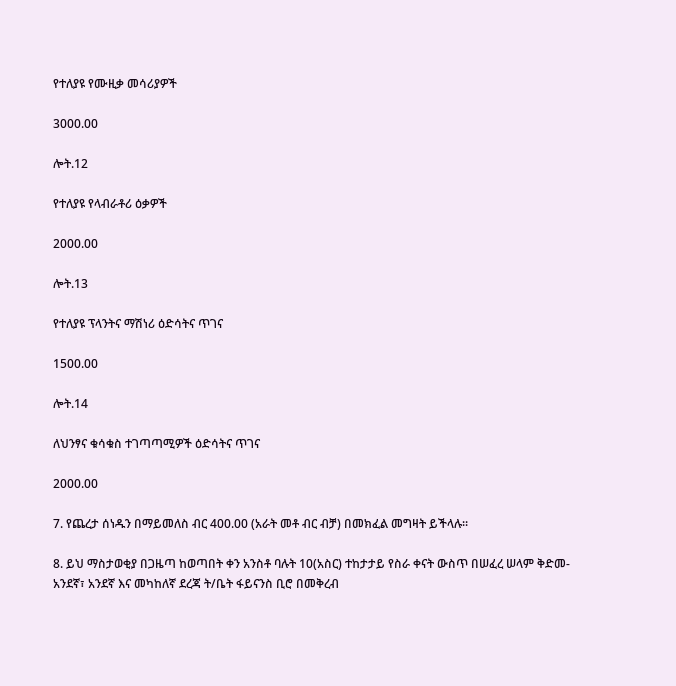የተለያዩ የሙዚቃ መሳሪያዎች

3000.00

ሎት.12

የተለያዩ የላብራቶሪ ዕቃዎች

2000.00

ሎት.13

የተለያዩ ፕላንትና ማሽነሪ ዕድሳትና ጥገና

1500.00

ሎት.14

ለህንፃና ቁሳቁስ ተገጣጣሚዎች ዕድሳትና ጥገና

2000.00

7. የጨረታ ሰነዱን በማይመለስ ብር 400.00 (አራት መቶ ብር ብቻ) በመክፈል መግዛት ይችላሉ።

8. ይህ ማስታወቂያ በጋዜጣ ከወጣበት ቀን አንስቶ ባሉት 10(አስር) ተከታታይ የስራ ቀናት ውስጥ በሠፈረ ሠላም ቅድመ-አንደኛ፣ አንደኛ እና መካከለኛ ደረጃ ት/ቤት ፋይናንስ ቢሮ በመቅረብ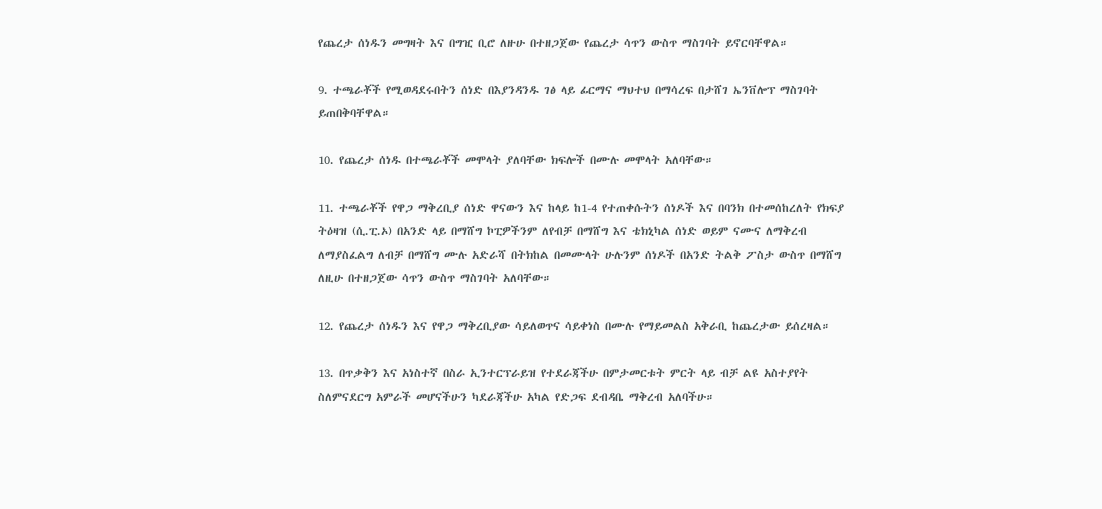የጨረታ ሰነዱን መግዛት እና በግዢ ቢሮ ለዙሁ በተዘጋጀው የጨረታ ሳጥን ውስጥ ማስገባት ይኖርባቸዋል።

9. ተጫራቾች የሚወዳደሩበትን ሰነድ በእያንዳንዱ ገፅ ላይ ፊርማና ማህተህ በማሳረፍ በታሸገ ኤንቨሎፕ ማስገባት ይጠበቅባቸዋል።

10. የጨረታ ሰነዱ በተጫራቾች መሞላት ያለባቸው ክፍሎች በሙሉ መሞላት አለባቸው።

11. ተጫራቾች የዋጋ ማቅረቢያ ሰነድ ዋናውን እና ከላይ ከ1-4 የተጠቀሱትን ሰነዶች እና በባንክ በተመሰከረለት የክፍያ ትዕዛዝ (ሲ.ፒ.ኦ) በአንድ ላይ በማሸግ ኮፒዎችንም ለየብቻ በማሸግ እና ቴክኒካል ሰነድ ወይም ናሙና ለማቅረብ ለማያስፈልግ ለብቻ በማሸግ ሙሉ አድራሻ በትክከል በመሙላት ሁሉንም ሰነዶች በአንድ ትልቅ ፖስታ ውስጥ በማሸግ ለዚሁ በተዘጋጀው ሳጥን ውስጥ ማስገባት አለባቸው።

12. የጨረታ ሰነዱን እና የዋጋ ማቅረቢያው ሳይለወጥና ሳይቀነስ በሙሉ የማይመልስ አቅራቢ ከጨረታው ይሰረዛል።

13. በጥቃቅን እና አነስተኛ በስራ ኢንተርፕራይዝ የተደራጃችሁ በምታመርቱት ምርት ላይ ብቻ ልዩ አስተያየት ስለምናደርግ አምራች መሆናችሁን ካደራጃችሁ አካል የድጋፍ ደብዳቤ ማቅረብ አለባችሁ።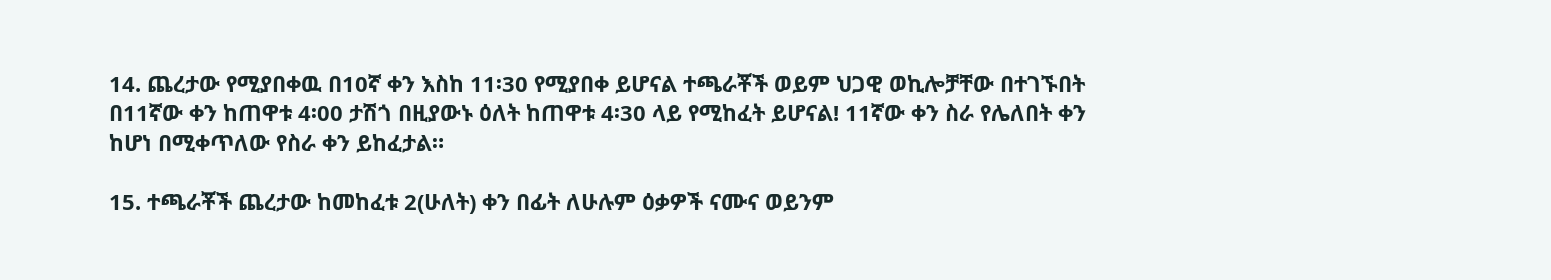14. ጨረታው የሚያበቀዉ በ10ኛ ቀን እስከ 11፡30 የሚያበቀ ይሆናል ተጫራቾች ወይም ህጋዊ ወኪሎቻቸው በተገኙበት በ11ኛው ቀን ከጠዋቱ 4፡00 ታሽጎ በዚያውኑ ዕለት ከጠዋቱ 4፡30 ላይ የሚከፈት ይሆናል! 11ኛው ቀን ስራ የሌለበት ቀን ከሆነ በሚቀጥለው የስራ ቀን ይከፈታል።

15. ተጫራቾች ጨረታው ከመከፈቱ 2(ሁለት) ቀን በፊት ለሁሉም ዕቃዎች ናሙና ወይንም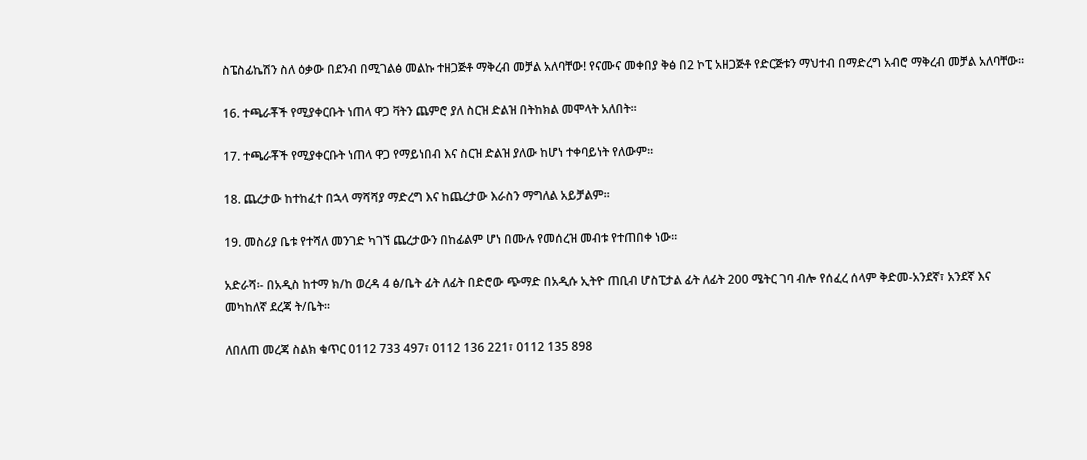ስፔስፊኬሽን ስለ ዕቃው በደንብ በሚገልፅ መልኩ ተዘጋጅቶ ማቅረብ መቻል አለባቸው! የናሙና መቀበያ ቅፅ በ2 ኮፒ አዘጋጅቶ የድርጅቱን ማህተብ በማድረግ አብሮ ማቅረብ መቻል አለባቸው።

16. ተጫራቾች የሚያቀርቡት ነጠላ ዋጋ ቫትን ጨምሮ ያለ ስርዝ ድልዝ በትከክል መሞላት አለበት።

17. ተጫራቾች የሚያቀርቡት ነጠላ ዋጋ የማይነበብ እና ስርዝ ድልዝ ያለው ከሆነ ተቀባይነት የለውም።

18. ጨረታው ከተከፈተ በኋላ ማሻሻያ ማድረግ እና ከጨረታው እራስን ማግለል አይቻልም።

19. መስሪያ ቤቱ የተሻለ መንገድ ካገኘ ጨረታውን በከፊልም ሆነ በሙሉ የመሰረዝ መብቱ የተጠበቀ ነው።

አድራሻ፡- በአዲስ ከተማ ክ/ከ ወረዳ 4 ፅ/ቤት ፊት ለፊት በድሮው ጭማድ በአዲሱ ኢትዮ ጠቢብ ሆስፒታል ፊት ለፊት 200 ሜትር ገባ ብሎ የሰፈረ ሰላም ቅድመ-አንደኛ፣ አንደኛ እና መካከለኛ ደረጃ ት/ቤት።

ለበለጠ መረጃ ስልክ ቁጥር 0112 733 497፣ 0112 136 221፣ 0112 135 898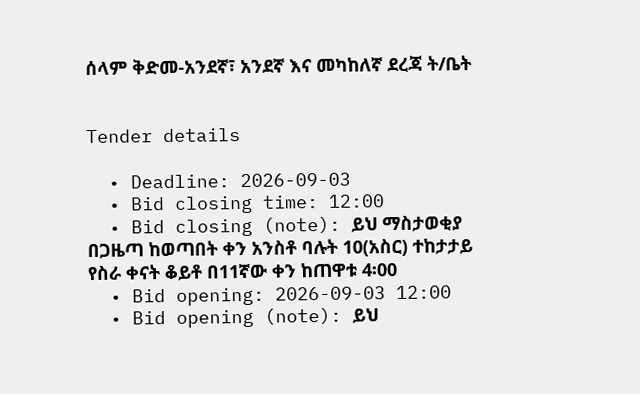ሰላም ቅድመ-አንደኛ፣ አንደኛ እና መካከለኛ ደረጃ ት/ቤት


Tender details

  • Deadline: 2026-09-03
  • Bid closing time: 12:00
  • Bid closing (note): ይህ ማስታወቂያ በጋዜጣ ከወጣበት ቀን አንስቶ ባሉት 10(አስር) ተከታታይ የስራ ቀናት ቆይቶ በ11ኛው ቀን ከጠዋቱ 4፡00
  • Bid opening: 2026-09-03 12:00
  • Bid opening (note): ይህ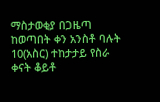ማስታወቂያ በጋዜጣ ከወጣበት ቀን አንስቶ ባሉት 10(አስር) ተከታታይ የስራ ቀናት ቆይቶ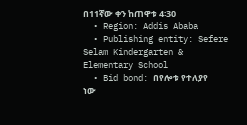በ11ኛው ቀን ከጠዋቱ 4፡30
  • Region: Addis Ababa
  • Publishing entity: Sefere Selam Kindergarten & Elementary School
  • Bid bond: በየሎቱ የተለያየ ነው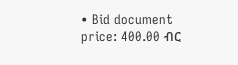• Bid document price: 400.00 ብር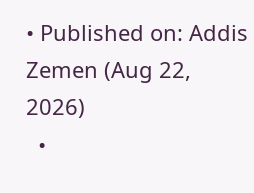• Published on: Addis Zemen (Aug 22, 2026)
  •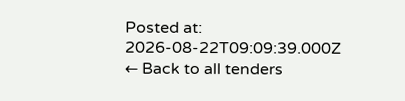Posted at: 2026-08-22T09:09:39.000Z
← Back to all tenders